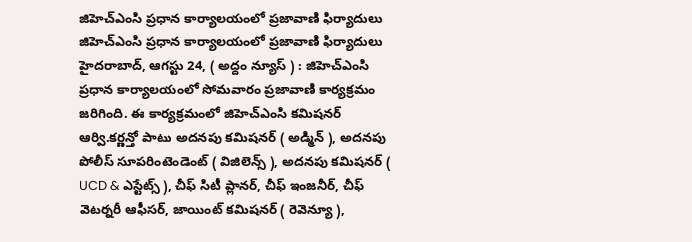జిహెచ్ఎంసి ప్రధాన కార్యాలయంలో ప్రజావాణి ఫిర్యాదులు
జిహెచ్ఎంసి ప్రధాన కార్యాలయంలో ప్రజావాణి ఫిర్యాదులు హైదరాబాద్, ఆగస్టు 24, ( అద్దం న్యూస్ ) : జిహెచ్ఎంసి ప్రధాన కార్యాలయంలో సోమవారం ప్రజావాణి కార్యక్రమం జరిగింది. ఈ కార్యక్రమంలో జిహెచ్ఎంసి కమిషనర్ ఆర్వి.కర్ణన్తో పాటు అదనపు కమిషనర్ ( అడ్మిన్ ), అదనపు పోలీస్ సూపరింటెండెంట్ ( విజిలెన్స్ ), అదనపు కమిషనర్ ( UCD & ఎస్టేట్స్ ), చీఫ్ సిటీ ప్లానర్, చీఫ్ ఇంజనీర్, చీఫ్ వెటర్నరీ ఆఫీసర్, జాయింట్ కమిషనర్ ( రెవెన్యూ ),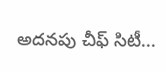అదనపు చీఫ్ సిటీ...